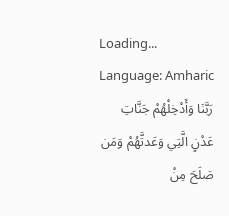Loading...
Language: Amharic
رَبَّنَا وَأَدْخِلْهُمْ جَنَّاتِ عَدْنٍ الَّتِي وَعَدتَّهُمْ وَمَن صَلَحَ مِنْ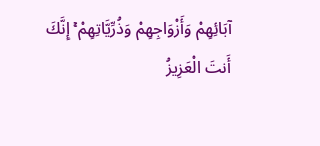آبَائِهِمْ وَأَزْوَاجِهِمْ وَذُرِّيَّاتِهِمْ ۚ إِنَّكَ أَنتَ الْعَزِيزُ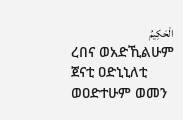الْحَكِيمُ
ረበና ወአድኺልሁም ጀናቲ ዐድኒኒለቲ ወዐድተሁም ወመን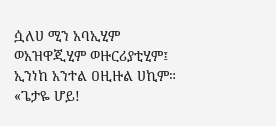ሷለሀ ሚን አባኢሂም ወአዝዋጂሂም ወዙርሪያቲሂም፤ ኢንነከ አንተል ዐዚዙል ሀኪም።
«ጌታዬ ሆይ!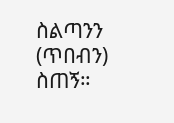ስልጣንን (ጥበብን) ስጠኝ።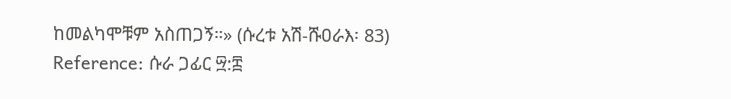ከመልካሞቹም አስጠጋኝ።» (ሱረቱ አሽ-ሹዐራእ፡ 83)
Reference: ሱራ ጋፊር ፵:፰